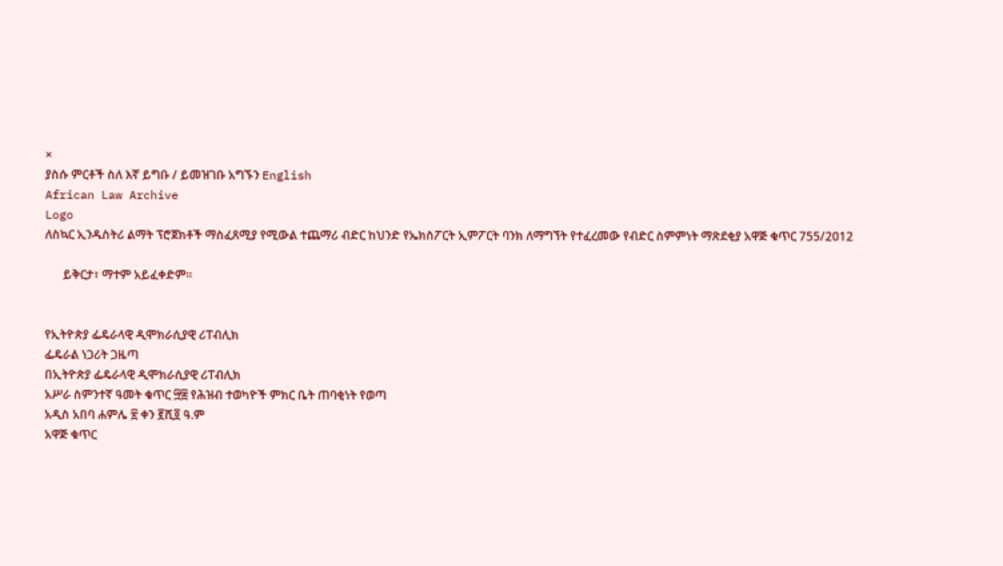×
ያስሱ ምርቶች ስለ እኛ ይግቡ / ይመዝገቡ አግኙን English
African Law Archive
Logo
ለስኳር ኢንዱስትሪ ልማት ፕሮጀክቶች ማስፈጸሚያ የሚውል ተጨማሪ ብድር ከህንድ የኤክስፖርት ኢምፖርት ባንክ ለማግኘት የተፈረመው የብድር ስምምነት ማጽደቂያ አዋጅ ቁጥር 755/2012

      ይቅርታ፣ ማተም አይፈቀድም።


የኢትዮጵያ ፌዴራላዊ ዲሞክራሲያዊ ሪፐብሊክ
ፌዴራል ነጋሪት ጋዜጣ
በኢትዮጵያ ፌዴራላዊ ዲሞክራሲያዊ ሪፐብሊክ
አሥራ ስምንተኛ ዓመት ቁጥር ፵፰ የሕዝብ ተወካዮች ምክር ቤት ጠባቂነት የወጣ
አዲስ አበባ ሐምሌ ፳ ቀን ፪ሺ፬ ዓ.ም
አዋጅ ቁጥር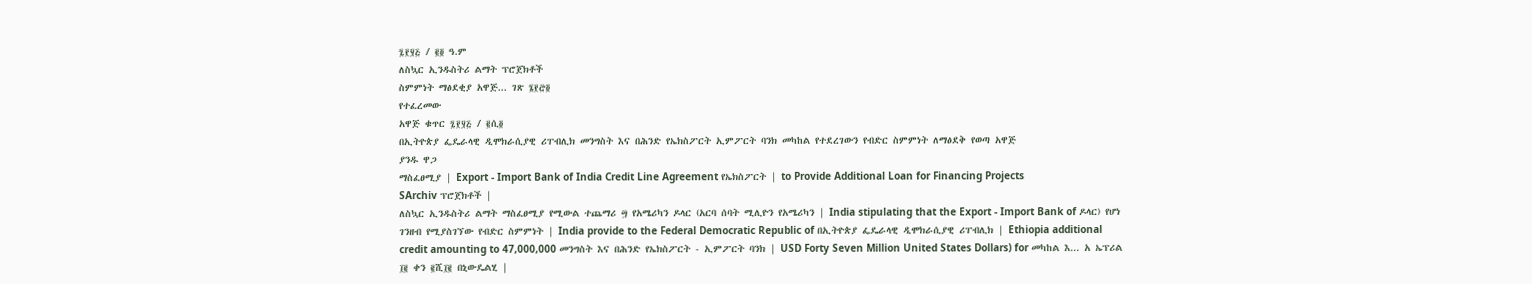፯፻፶፭ / ፪፬ ዓ.ም
ለስኳር ኢንዱስትሪ ልማት ፕሮጀክቶች
ስምምነት ማፅደቂያ አዋጅ... ገጽ ፮፻፸፬
የተፈረመው
አዋጅ ቁጥር ፯፻፶፭ / ፪ሲ፬
በኢትዮጵያ ፌዴራላዊ ዲሞክራሲያዊ ሪፐብሊክ መንግስት እና በሕንድ የኤክስፖርት ኢምፖርት ባንክ መካከል የተደረገውን የብድር ስምምነት ለማፅደቅ የወጣ አዋጅ
ያንዱ ዋጋ
ማስፈፀሚያ | Export - Import Bank of India Credit Line Agreement የኤክስፖርት | to Provide Additional Loan for Financing Projects
SArchiv ፕሮጀክቶች |
ለስኳር ኢንዱስትሪ ልማት ማስፈፀሚያ የሚውል ተጨማሪ ፵ የአሜሪካን ዶላር (አርባ ሰባት ሚሊዮን የአሜሪካን | India stipulating that the Export - Import Bank of ዶላር) የሆነ ገንዘብ የሚያስገኘው የብድር ስምምነት | India provide to the Federal Democratic Republic of በኢትዮጵያ ፌዴራላዊ ዲሞክራሲያዊ ሪፐብሊክ | Ethiopia additional credit amounting to 47,000,000 መንግስት እና በሕንድ የኤክስፖርት - ኢምፖርት ባንክ | USD Forty Seven Million United States Dollars) for መካከል እ... አ ኤፕሪል ፲፪ ቀን ፪ሺ፲፪ በኒውዴልሂ |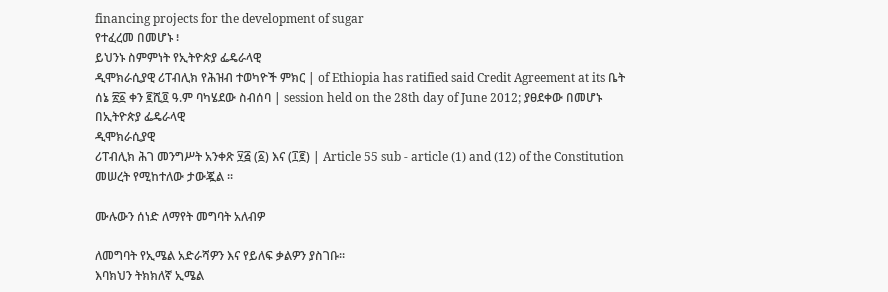financing projects for the development of sugar
የተፈረመ በመሆኑ ፧
ይህንኑ ስምምነት የኢትዮጵያ ፌዴራላዊ
ዲሞክራሲያዊ ሪፐብሊክ የሕዝብ ተወካዮች ምክር | of Ethiopia has ratified said Credit Agreement at its ቤት ሰኔ ፳፩ ቀን ፪ሺ፬ ዓ.ም ባካሄደው ስብሰባ | session held on the 28th day of June 2012; ያፀደቀው በመሆኑ
በኢትዮጵያ ፌዴራላዊ
ዲሞክራሲያዊ
ሪፐብሊክ ሕገ መንግሥት አንቀጽ ፶፭ (፩) እና (፲፪) | Article 55 sub - article (1) and (12) of the Constitution
መሠረት የሚከተለው ታውጇል ፡፡

ሙሉውን ሰነድ ለማየት መግባት አለብዎ

ለመግባት የኢሜል አድራሻዎን እና የይለፍ ቃልዎን ያስገቡ።
እባክህን ትክክለኛ ኢሜል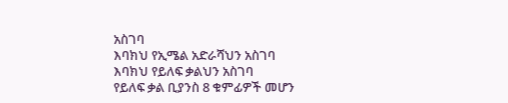አስገባ
እባክህ የኢሜል አድራሻህን አስገባ
እባክህ የይለፍ ቃልህን አስገባ
የይለፍ ቃል ቢያንስ 8 ቁምፊዎች መሆን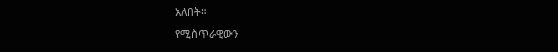አለበት።
የሚስጥራዊውን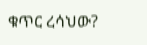ቁጥር ረሳህው?